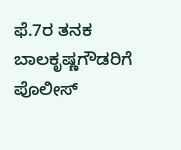ಫೆ.7ರ ತನಕ ಬಾಲಕೃಷ್ಣಗೌಡರಿಗೆ ಪೊಲೀಸ್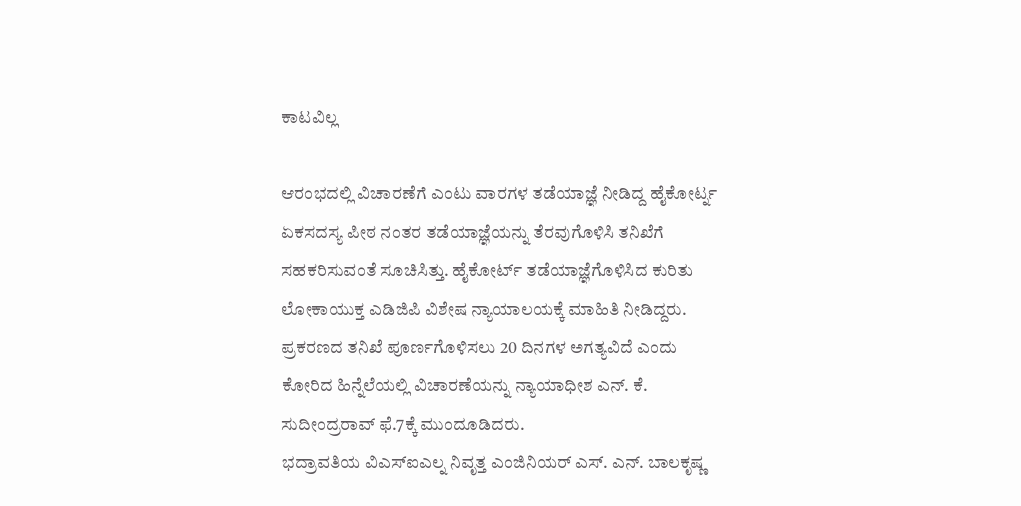ಕಾಟವಿಲ್ಲ

ಆರಂಭದಲ್ಲಿ ವಿಚಾರಣೆಗೆ ಎಂಟು ವಾರಗಳ ತಡೆಯಾಜ್ಞೆ ನೀಡಿದ್ದ ಹೈಕೋರ್ಟ್ನ ಏಕಸದಸ್ಯ ಪೀಠ ನಂತರ ತಡೆಯಾಜ್ಞೆಯನ್ನು ತೆರವುಗೊಳಿಸಿ ತನಿಖೆಗೆ ಸಹಕರಿಸುವಂತೆ ಸೂಚಿಸಿತ್ತು. ಹೈಕೋರ್ಟ್ ತಡೆಯಾಜ್ಞೆಗೊಳಿಸಿದ ಕುರಿತು ಲೋಕಾಯುಕ್ತ ಎಡಿಜಿಪಿ ವಿಶೇಷ ನ್ಯಾಯಾಲಯಕ್ಕೆ ಮಾಹಿತಿ ನೀಡಿದ್ದರು.
ಪ್ರಕರಣದ ತನಿಖೆ ಪೂರ್ಣಗೊಳಿಸಲು 20 ದಿನಗಳ ಅಗತ್ಯವಿದೆ ಎಂದು ಕೋರಿದ ಹಿನ್ನೆಲೆಯಲ್ಲಿ ವಿಚಾರಣೆಯನ್ನು ನ್ಯಾಯಾಧೀಶ ಎನ್. ಕೆ. ಸುದೀಂದ್ರರಾವ್ ಫೆ.7ಕ್ಕೆ ಮುಂದೂಡಿದರು.
ಭದ್ರಾವತಿಯ ವಿಎಸ್ಐಎಲ್ನ ನಿವೃತ್ತ ಎಂಜಿನಿಯರ್ ಎಸ್. ಎನ್. ಬಾಲಕೃಷ್ಣ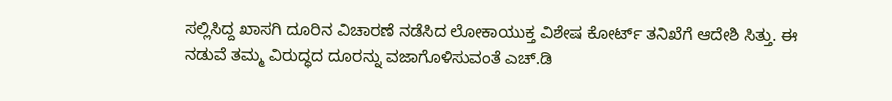ಸಲ್ಲಿಸಿದ್ದ ಖಾಸಗಿ ದೂರಿನ ವಿಚಾರಣೆ ನಡೆಸಿದ ಲೋಕಾಯುಕ್ತ ವಿಶೇಷ ಕೋರ್ಟ್ ತನಿಖೆಗೆ ಆದೇಶಿ ಸಿತ್ತು. ಈ ನಡುವೆ ತಮ್ಮ ವಿರುದ್ಧದ ದೂರನ್ನು ವಜಾಗೊಳಿಸುವಂತೆ ಎಚ್.ಡಿ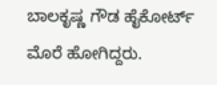ಬಾಲಕೃಷ್ಣ ಗೌಡ ಹೈಕೋರ್ಟ್ ಮೊರೆ ಹೋಗಿದ್ದರು.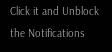Click it and Unblock the Notifications